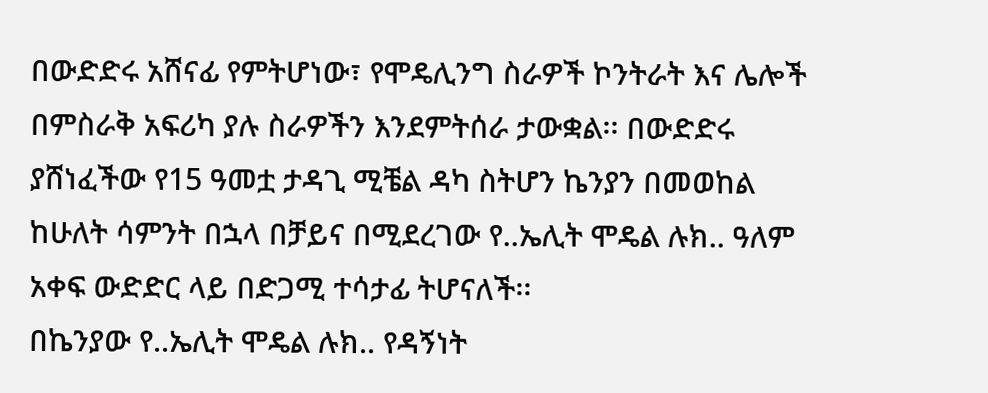በውድድሩ አሸናፊ የምትሆነው፣ የሞዴሊንግ ስራዎች ኮንትራት እና ሌሎች በምስራቅ አፍሪካ ያሉ ስራዎችን እንደምትሰራ ታውቋል፡፡ በውድድሩ ያሸነፈችው የ15 ዓመቷ ታዳጊ ሚቼል ዳካ ስትሆን ኬንያን በመወከል ከሁለት ሳምንት በኋላ በቻይና በሚደረገው የ..ኤሊት ሞዴል ሉክ.. ዓለም አቀፍ ውድድር ላይ በድጋሚ ተሳታፊ ትሆናለች፡፡
በኬንያው የ..ኤሊት ሞዴል ሉክ.. የዳኝነት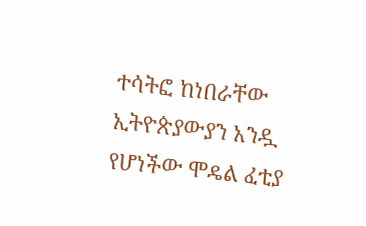ተሳትፎ ከነበራቸው ኢትዮጵያውያን አንዷ የሆነችው ሞዴል ፈቲያ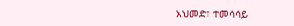አህመድ፣ ተመሳሳይ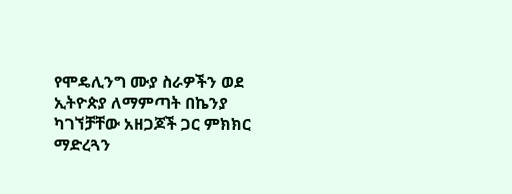የሞዴሊንግ ሙያ ስራዎችን ወደ ኢትዮጵያ ለማምጣት በኬንያ ካገኘቻቸው አዘጋጆች ጋር ምክክር ማድረጓን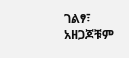ገልፃ፣ አዘጋጆቹም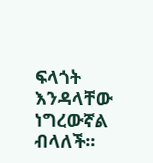ፍላጎት እንዳላቸው ነግረውኛል ብላለች፡፡